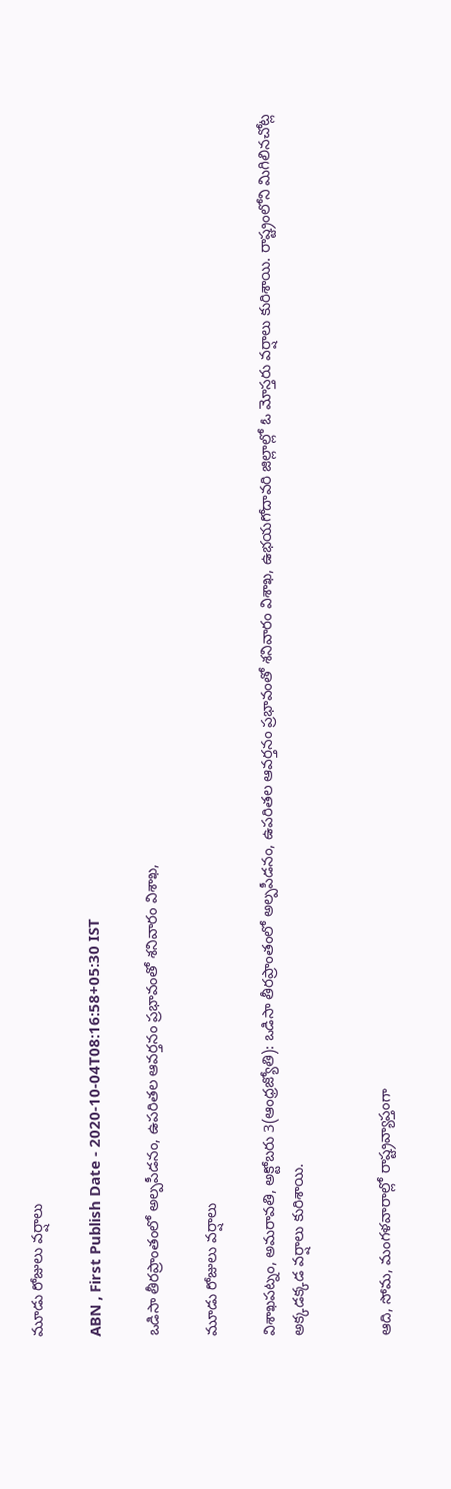మూడు రోజులు వర్షాలు

ABN , First Publish Date - 2020-10-04T08:16:58+05:30 IST

ఒడిసా తీరప్రాంతంలో అల్పపీడనం, ఉపరితల ఆవర్తనం ప్రభావంతో శనివారం విశాఖ,

మూడు రోజులు వర్షాలు

విశాఖపట్నం, అమరావతి, అక్టోబరు 3(ఆంధ్రజ్యోతి): ఒడిసా తీరప్రాంతంలో అల్పపీడనం, ఉపరితల ఆవర్తనం ప్రభావంతో శనివారం విశాఖ, ఉభయగోదావరి జిల్లాల్లో ఓ మోస్తరు వర్షాలు కురిశాయి. రాష్ట్రంలోని మిగిలినచోట్ల అక్కడక్కడ వర్షాలు కురిశాయి.


ఆది, సోమ, మంగళవారాల్లో రాష్ట్రవ్యాప్తంగా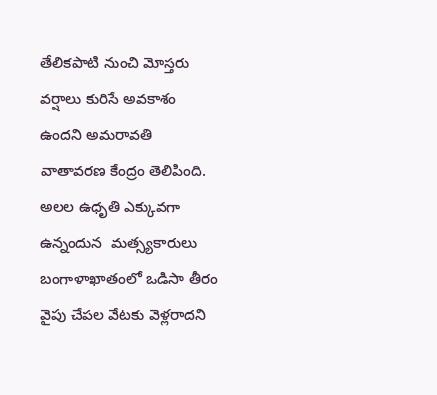తేలికపాటి నుంచి మోస్తరు వర్షాలు కురిసే అవకాశం ఉందని అమరావతి వాతావరణ కేంద్రం తెలిపింది.  అలల ఉధృతి ఎక్కువగా ఉన్నందున  మత్స్యకారులు బంగాళాఖాతంలో ఒడిసా తీరం వైపు చేపల వేటకు వెళ్లరాదని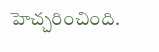హెచ్చరించింది.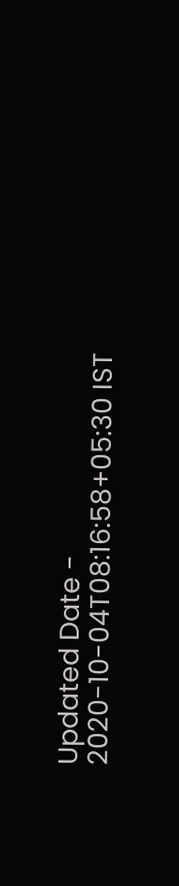Updated Date - 2020-10-04T08:16:58+05:30 IST